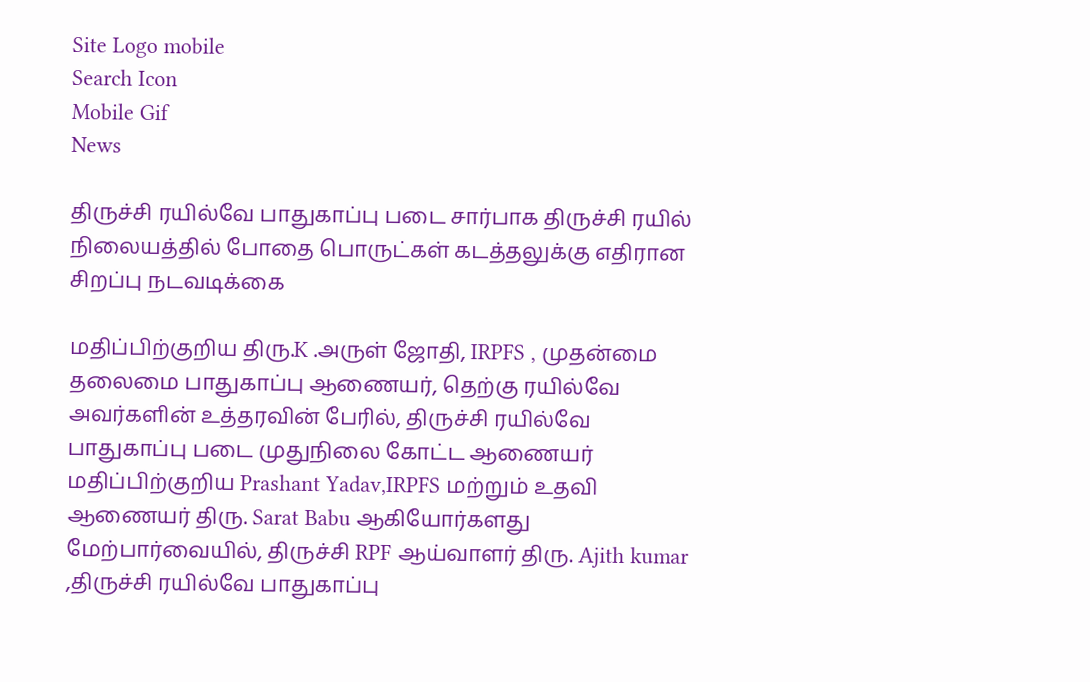Site Logo mobile
Search Icon
Mobile Gif
News

திருச்சி ரயில்வே பாதுகாப்பு படை சார்பாக திருச்சி ரயில் நிலையத்தில் போதை பொருட்கள் கடத்தலுக்கு எதிரான சிறப்பு நடவடிக்கை

மதிப்பிற்குறிய திரு.K .அருள் ஜோதி, IRPFS , முதன்மை தலைமை பாதுகாப்பு ஆணையர், தெற்கு ரயில்வே அவர்களின் உத்தரவின் பேரில், திருச்சி ரயில்வே பாதுகாப்பு படை முதுநிலை கோட்ட ஆணையர் மதிப்பிற்குறிய Prashant Yadav,IRPFS மற்றும் உதவி ஆணையர் திரு. Sarat Babu ஆகியோர்களது மேற்பார்வையில், திருச்சி RPF ஆய்வாளர் திரு. Ajith kumar ,திருச்சி ரயில்வே பாதுகாப்பு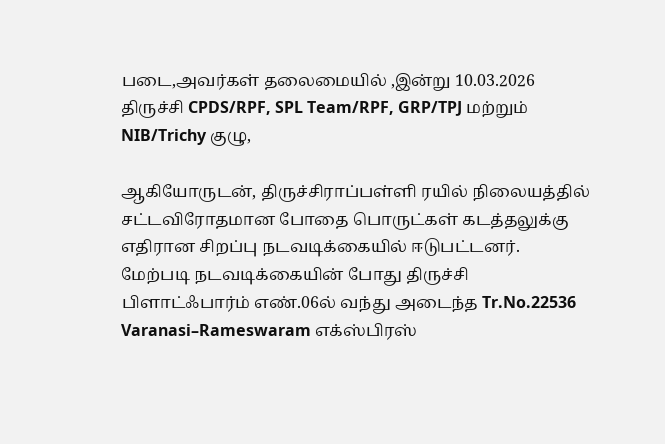படை,அவர்கள் தலைமையில் ,இன்று 10.03.2026 திருச்சி CPDS/RPF, SPL Team/RPF, GRP/TPJ மற்றும் NIB/Trichy குழு,

ஆகியோருடன், திருச்சிராப்பள்ளி ரயில் நிலையத்தில் சட்டவிரோதமான போதை பொருட்கள் கடத்தலுக்கு எதிரான சிறப்பு நடவடிக்கையில் ஈடுபட்டனர்.
மேற்படி நடவடிக்கையின் போது திருச்சி பிளாட்ஃபார்ம் எண்.06ல் வந்து அடைந்த Tr.No.22536 Varanasi–Rameswaram எக்ஸ்பிரஸ்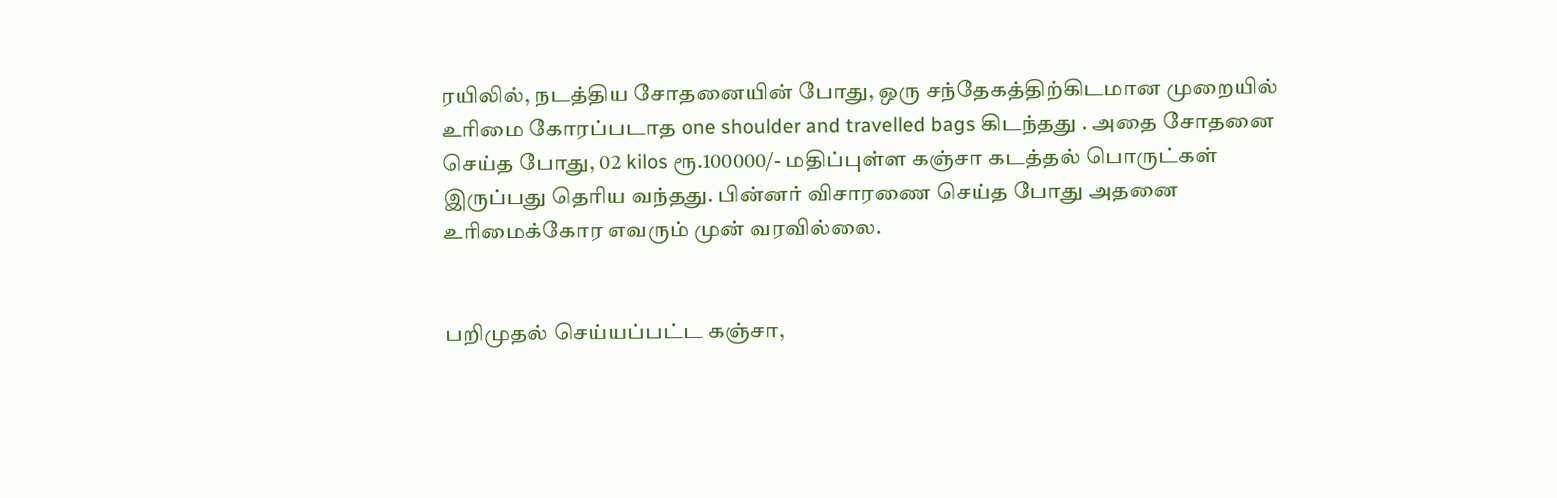ரயிலில், நடத்திய சோதனையின் போது, ஒரு சந்தேகத்திற்கிடமான முறையில் உரிமை கோரப்படாத one shoulder and travelled bags கிடந்தது . அதை சோதனை செய்த போது, 02 kilos ரூ.100000/- மதிப்புள்ள கஞ்சா கடத்தல் பொருட்கள் இருப்பது தெரிய வந்தது. பின்னர் விசாரணை செய்த போது அதனை உரிமைக்கோர எவரும் முன் வரவில்லை.


பறிமுதல் செய்யப்பட்ட கஞ்சா,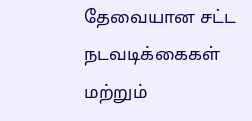தேவையான சட்ட நடவடிக்கைகள் மற்றும்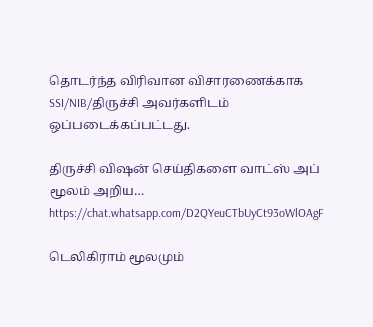தொடர்ந்த விரிவான விசாரணைக்காக SSI/NIB/திருச்சி அவர்களிடம் ஒப்படைக்கப்பட்டது.

திருச்சி விஷன் செய்திகளை வாட்ஸ் அப் மூலம் அறிய…
https://chat.whatsapp.com/D2QYeuCTbUyCt93oWlOAgF

டெலிகிராம் மூலமும்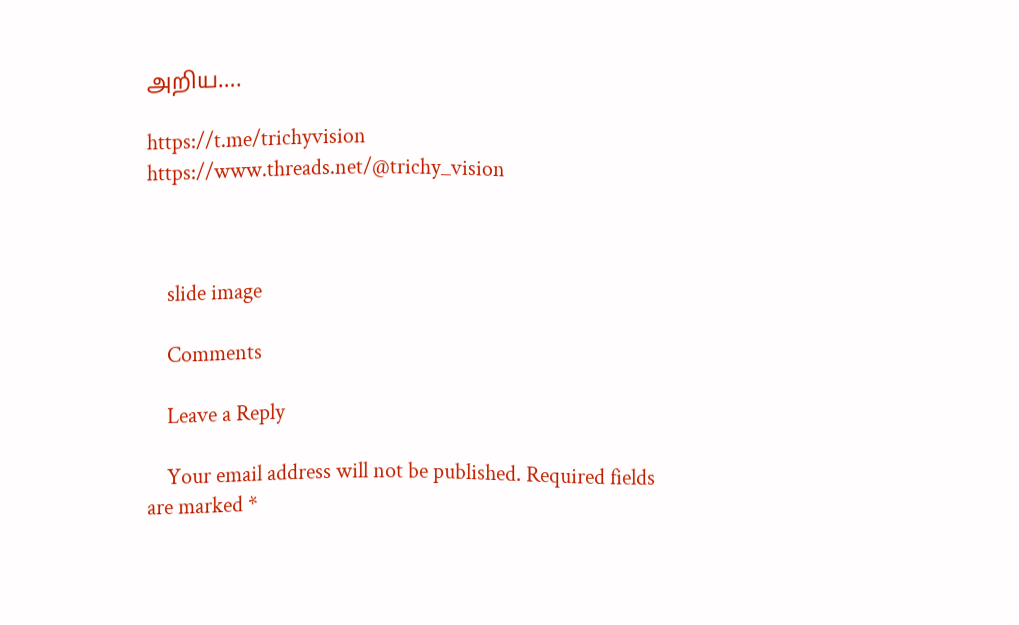அறிய….

https://t.me/trichyvision https://www.threads.net/@trichy_vision



    slide image

    Comments

    Leave a Reply

    Your email address will not be published. Required fields are marked *